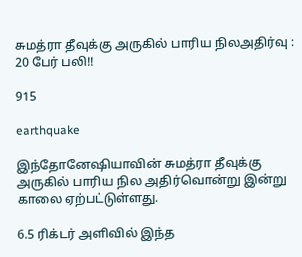சுமத்ரா தீவுக்கு அருகில் பாரிய நிலஅதிர்வு : 20 பேர் பலி!!

915

earthquake

இந்தோனேஷியாவின் சுமத்ரா தீவுக்கு அருகில் பாரிய நில அதிர்வொன்று இன்று காலை ஏற்பட்டுள்ளது.

6.5 ரிக்டர் அளிவில் இந்த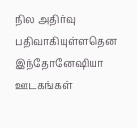நில அதிர்வு பதிவாகியுள்ளதென இந்தோனேஷியா ஊடகங்கள்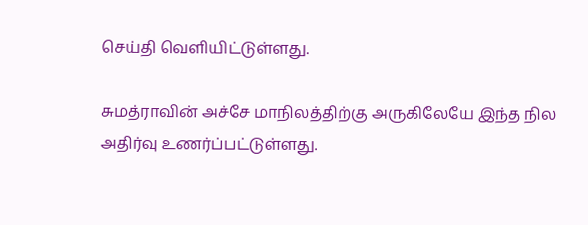செய்தி வெளியிட்டுள்ளது.

சுமத்ராவின் அச்சே மாநிலத்திற்கு அருகிலேயே இந்த நில அதிர்வு உணர்ப்பட்டுள்ளது.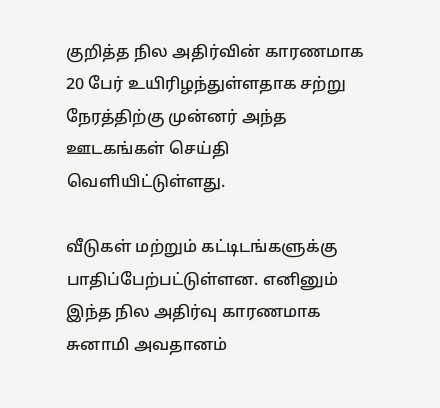குறித்த நில அதிர்வின் காரணமாக 20 பேர் உயிரிழந்துள்ளதாக சற்று நேரத்திற்கு முன்னர் அந்த ஊடகங்கள் செய்தி வெளியிட்டுள்ளது.

வீடுகள் மற்றும் கட்டிடங்களுக்கு பாதிப்பேற்பட்டுள்ளன. எனினும் இந்த நில அதிர்வு காரணமாக சுனாமி அவதானம்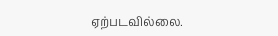ஏற்படவில்லை.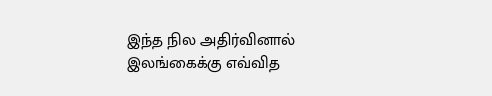இந்த நில அதிர்வினால் இலங்கைக்கு எவ்வித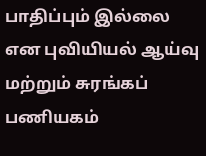பாதிப்பும் இல்லை என புவியியல் ஆய்வு மற்றும் சுரங்கப் பணியகம்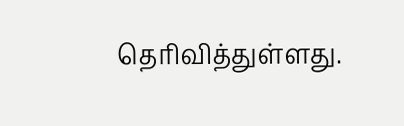தெரிவித்துள்ளது.